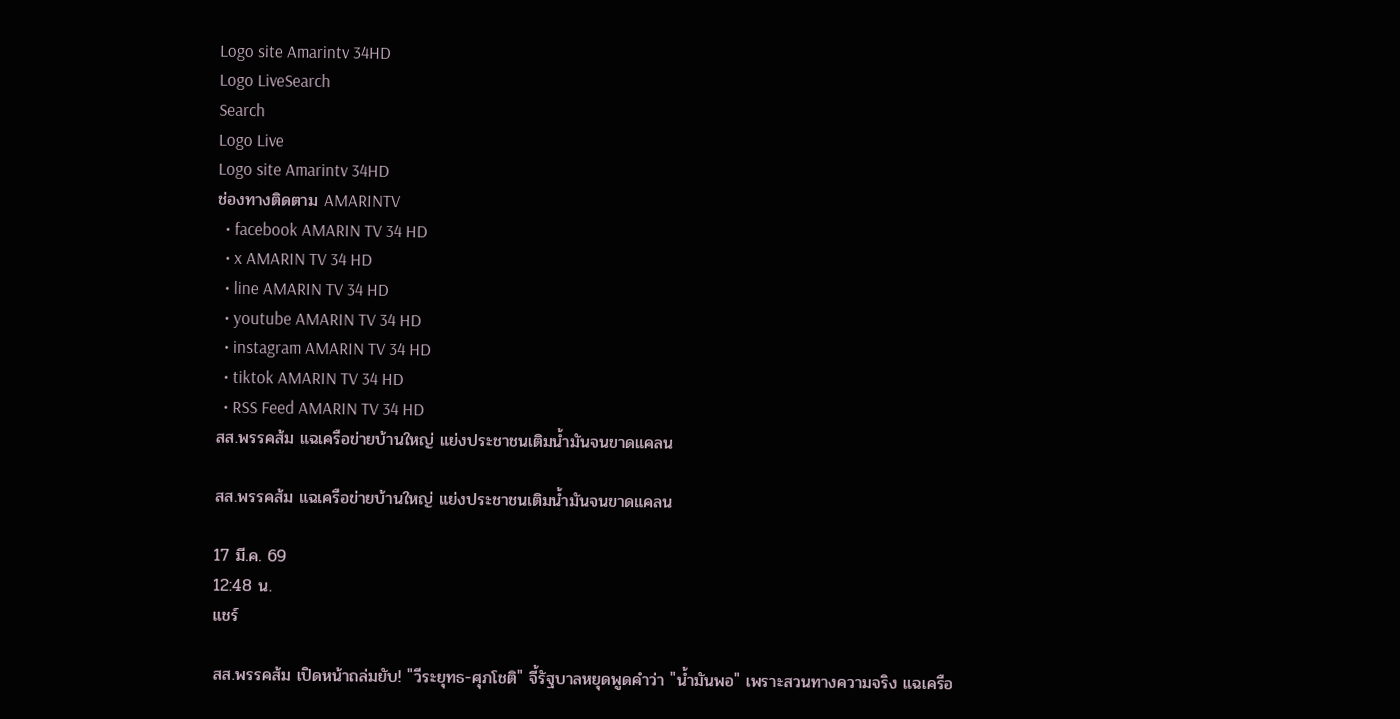Logo site Amarintv 34HD
Logo LiveSearch
Search
Logo Live
Logo site Amarintv 34HD
ช่องทางติดตาม AMARINTV
  • facebook AMARIN TV 34 HD
  • x AMARIN TV 34 HD
  • line AMARIN TV 34 HD
  • youtube AMARIN TV 34 HD
  • instagram AMARIN TV 34 HD
  • tiktok AMARIN TV 34 HD
  • RSS Feed AMARIN TV 34 HD
สส.พรรคส้ม แฉเครือข่ายบ้านใหญ่ แย่งประชาชนเติมน้ำมันจนขาดแคลน

สส.พรรคส้ม แฉเครือข่ายบ้านใหญ่ แย่งประชาชนเติมน้ำมันจนขาดแคลน

17 มี.ค. 69
12:48 น.
แชร์

สส.พรรคส้ม เปิดหน้าถล่มยับ! "วีระยุทธ-ศุภโชติ" จี้รัฐบาลหยุดพูดคำว่า "น้ำมันพอ" เพราะสวนทางความจริง แฉเครือ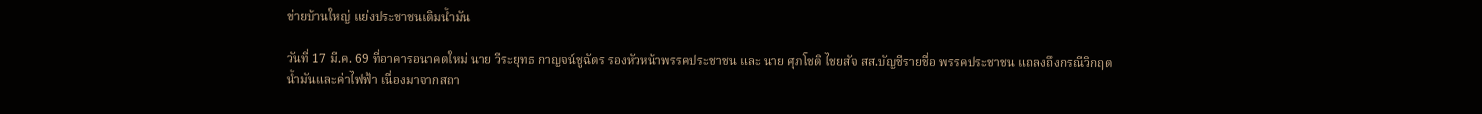ข่ายบ้านใหญ่ แย่งประชาชนเติมน้ำมัน

วันที่ 17 มี.ค. 69 ที่อาคารอนาคตใหม่ นาย วีระยุทธ กาญจน์ชูฉัตร รองหัวหน้าพรรคประชาชน และ นาย ศุภโชติ ไชยสัจ สส.บัญชีรายชื่อ พรรคประชาชน แถลงถึงกรณีวิกฤตน้ำมันและค่าไฟฟ้า เนื่องมาจากสถา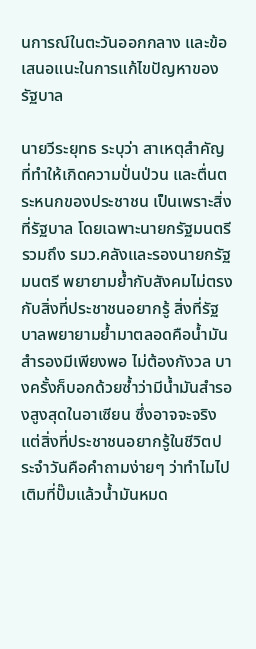นการณ์ในตะวันออกกลาง และข้อเสนอแนะในการแก้ไขปัญหาของรัฐบาล

นายวีระยุทธ ระบุว่า สาเหตุสำคัญที่ทำให้เกิดความปั่นป่วน และตื่นตระหนกของประชาชน เป็นเพราะสิ่งที่รัฐบาล โดยเฉพาะนายกรัฐมนตรี รวมถึง รมว.คลังและรองนายกรัฐมนตรี พยายามย้ำกับสังคมไม่ตรงกับสิ่งที่ประชาชนอยากรู้ สิ่งที่รัฐบาลพยายามย้ำมาตลอดคือน้ำมันสำรองมีเพียงพอ ไม่ต้องกังวล บางครั้งก็บอกด้วยซ้ำว่ามีน้ำมันสำรองสูงสุดในอาเซียน ซึ่งอาจจะจริง แต่สิ่งที่ประชาชนอยากรู้ในชีวิตประจำวันคือคำถามง่ายๆ ว่าทำไมไปเติมที่ปั๊มแล้วน้ำมันหมด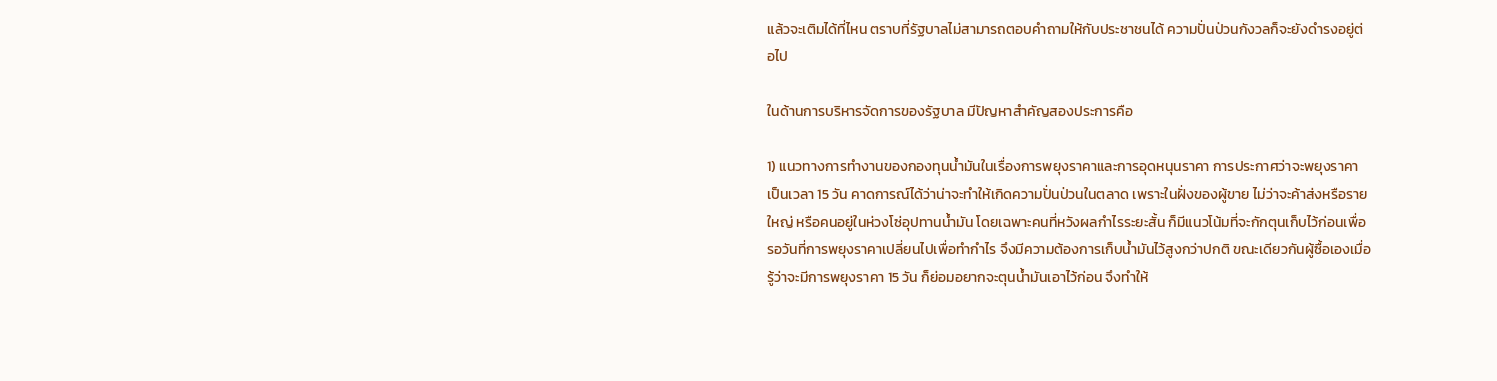แล้วจะเติมได้ที่ไหน ตราบที่รัฐบาลไม่สามารถตอบคำถามให้กับประชาชนได้ ความปั่นป่วนกังวลก็จะยังดำรงอยู่ต่อไป

ในด้านการบริหารจัดการของรัฐบาล มีปัญหาสำคัญสองประการคือ

1) แนวทางการทำงานของกองทุนน้ำมันในเรื่องการพยุงราคาและการอุดหนุนราคา การประกาศว่าจะพยุงราคาเป็นเวลา 15 วัน คาดการณ์ได้ว่าน่าจะทำให้เกิดความปั่นป่วนในตลาด เพราะในฝั่งของผู้ขาย ไม่ว่าจะค้าส่งหรือรายใหญ่ หรือคนอยู่ในห่วงโซ่อุปทานน้ำมัน โดยเฉพาะคนที่หวังผลกำไรระยะสั้น ก็มีแนวโน้มที่จะกักตุนเก็บไว้ก่อนเพื่อรอวันที่การพยุงราคาเปลี่ยนไปเพื่อทำกำไร จึงมีความต้องการเก็บน้ำมันไว้สูงกว่าปกติ ขณะเดียวกันผู้ซื้อเองเมื่อรู้ว่าจะมีการพยุงราคา 15 วัน ก็ย่อมอยากจะตุนน้ำมันเอาไว้ก่อน จึงทำให้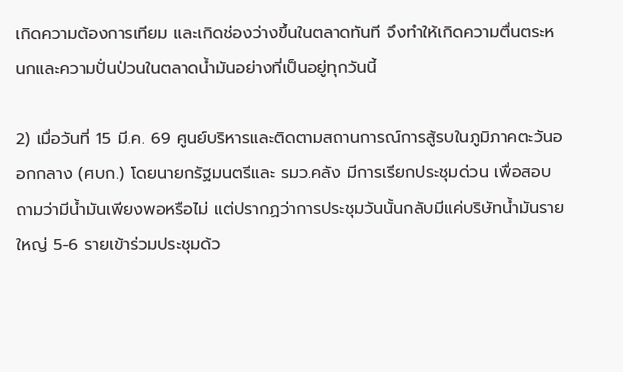เกิดความต้องการเทียม และเกิดช่องว่างขึ้นในตลาดทันที จึงทำให้เกิดความตื่นตระหนกและความปั่นป่วนในตลาดน้ำมันอย่างที่เป็นอยู่ทุกวันนี้

2) เมื่อวันที่ 15 มี.ค. 69 ศูนย์บริหารและติดตามสถานการณ์การสู้รบในภูมิภาคตะวันออกกลาง (ศบก.) โดยนายกรัฐมนตรีและ รมว.คลัง มีการเรียกประชุมด่วน เพื่อสอบถามว่ามีน้ำมันเพียงพอหรือไม่ แต่ปรากฏว่าการประชุมวันนั้นกลับมีแค่บริษัทน้ำมันรายใหญ่ 5-6 รายเข้าร่วมประชุมด้ว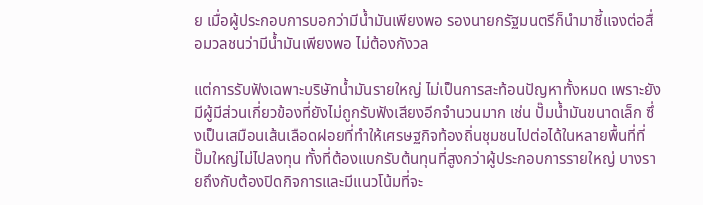ย เมื่อผู้ประกอบการบอกว่ามีน้ำมันเพียงพอ รองนายกรัฐมนตรีก็นำมาชี้แจงต่อสื่อมวลชนว่ามีน้ำมันเพียงพอ ไม่ต้องกังวล

แต่การรับฟังเฉพาะบริษัทน้ำมันรายใหญ่ ไม่เป็นการสะท้อนปัญหาทั้งหมด เพราะยังมีผู้มีส่วนเกี่ยวข้องที่ยังไม่ถูกรับฟังเสียงอีกจำนวนมาก เช่น ปั๊มน้ำมันขนาดเล็ก ซึ่งเป็นเสมือนเส้นเลือดฝอยที่ทำให้เศรษฐกิจท้องถิ่นชุมชนไปต่อได้ในหลายพื้นที่ที่ปั๊มใหญ่ไม่ไปลงทุน ทั้งที่ต้องแบกรับต้นทุนที่สูงกว่าผู้ประกอบการรายใหญ่ บางรายถึงกับต้องปิดกิจการและมีแนวโน้มที่จะ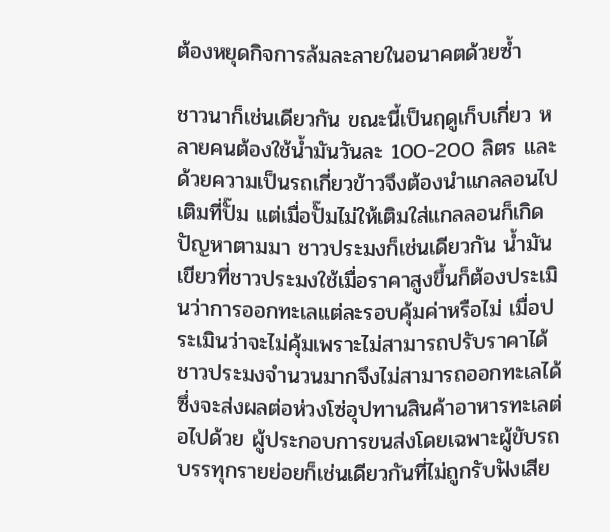ต้องหยุดกิจการล้มละลายในอนาคตด้วยซ้ำ

ชาวนาก็เช่นเดียวกัน ขณะนี้เป็นฤดูเก็บเกี่ยว หลายคนต้องใช้น้ำมันวันละ 100-200 ลิตร และด้วยความเป็นรถเกี่ยวข้าวจึงต้องนำแกลลอนไปเติมที่ปั๊ม แต่เมื่อปั๊มไม่ให้เติมใส่แกลลอนก็เกิดปัญหาตามมา ชาวประมงก็เช่นเดียวกัน น้ำมันเขียวที่ชาวประมงใช้เมื่อราคาสูงขึ้นก็ต้องประเมินว่าการออกทะเลแต่ละรอบคุ้มค่าหรือไม่ เมื่อประเมินว่าจะไม่คุ้มเพราะไม่สามารถปรับราคาได้ ชาวประมงจำนวนมากจึงไม่สามารถออกทะเลได้ ซึ่งจะส่งผลต่อห่วงโซ่อุปทานสินค้าอาหารทะเลต่อไปด้วย ผู้ประกอบการขนส่งโดยเฉพาะผู้ขับรถบรรทุกรายย่อยก็เช่นเดียวกันที่ไม่ถูกรับฟังเสีย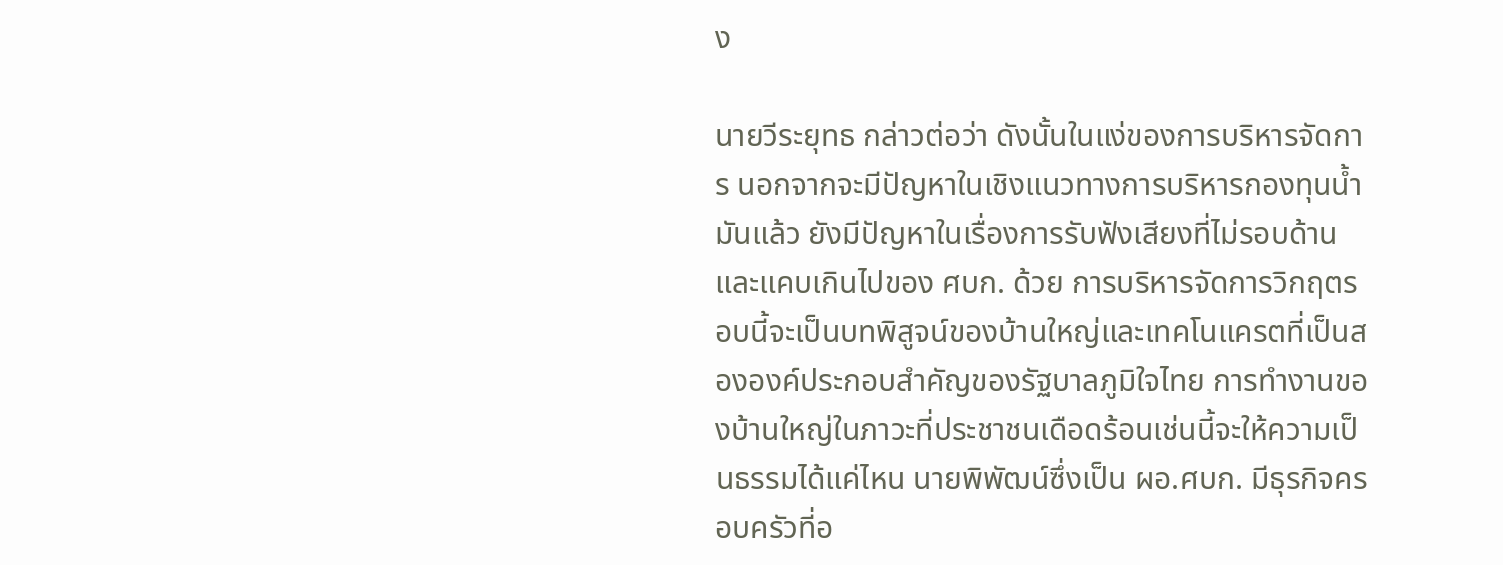ง

นายวีระยุทธ กล่าวต่อว่า ดังนั้นในแง่ของการบริหารจัดการ นอกจากจะมีปัญหาในเชิงแนวทางการบริหารกองทุนน้ำมันแล้ว ยังมีปัญหาในเรื่องการรับฟังเสียงที่ไม่รอบด้านและแคบเกินไปของ ศบก. ด้วย การบริหารจัดการวิกฤตรอบนี้จะเป็นบทพิสูจน์ของบ้านใหญ่และเทคโนแครตที่เป็นสององค์ประกอบสำคัญของรัฐบาลภูมิใจไทย การทำงานของบ้านใหญ่ในภาวะที่ประชาชนเดือดร้อนเช่นนี้จะให้ความเป็นธรรมได้แค่ไหน นายพิพัฒน์ซึ่งเป็น ผอ.ศบก. มีธุรกิจครอบครัวที่อ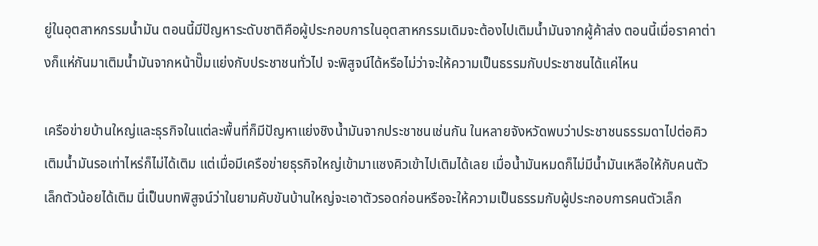ยู่ในอุตสาหกรรมน้ำมัน ตอนนี้มีปัญหาระดับชาติคือผู้ประกอบการในอุตสาหกรรมเดิมจะต้องไปเติมน้ำมันจากผู้ค้าส่ง ตอนนี้เมื่อราคาต่างก็แห่กันมาเติมน้ำมันจากหน้าปั๊มแย่งกับประชาชนทั่วไป จะพิสูจน์ได้หรือไม่ว่าจะให้ความเป็นธรรมกับประชาชนได้แค่ไหน

เครือข่ายบ้านใหญ่และธุรกิจในแต่ละพื้นที่ก็มีปัญหาแย่งชิงน้ำมันจากประชาชนเช่นกัน ในหลายจังหวัดพบว่าประชาชนธรรมดาไปต่อคิวเติมน้ำมันรอเท่าไหร่ก็ไม่ได้เติม แต่เมื่อมีเครือข่ายธุรกิจใหญ่เข้ามาแซงคิวเข้าไปเติมได้เลย เมื่อน้ำมันหมดก็ไม่มีน้ำมันเหลือให้กับคนตัวเล็กตัวน้อยได้เติม นี่เป็นบทพิสูจน์ว่าในยามคับขันบ้านใหญ่จะเอาตัวรอดก่อนหรือจะให้ความเป็นธรรมกับผู้ประกอบการคนตัวเล็ก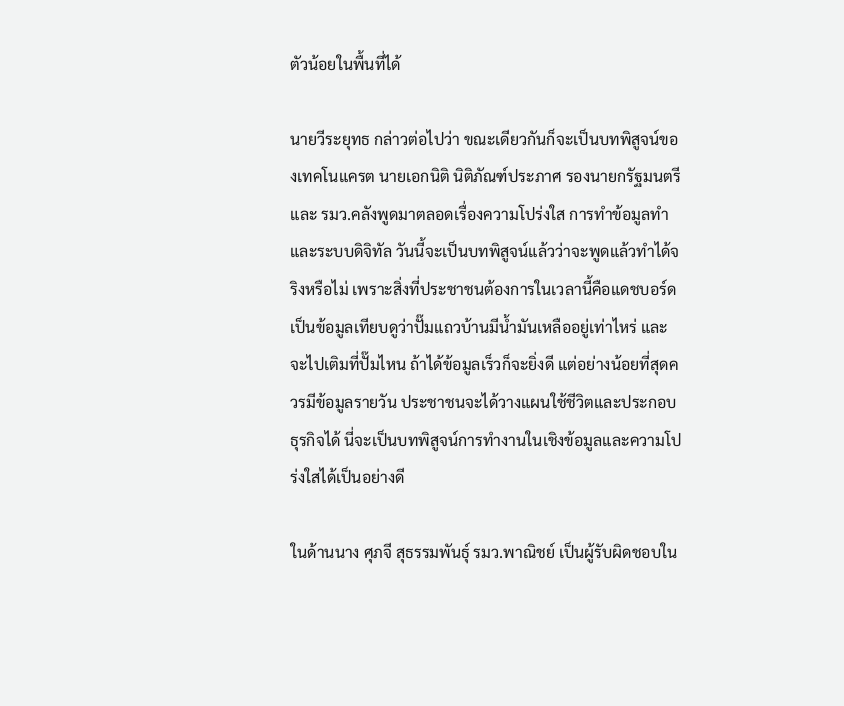ตัวน้อยในพื้นที่ได้

นายวีระยุทธ กล่าวต่อไปว่า ขณะเดียวกันก็จะเป็นบทพิสูจน์ของเทคโนแครต นายเอกนิติ นิติภัณฑ์ประภาศ รองนายกรัฐมนตรีและ รมว.คลังพูดมาตลอดเรื่องความโปร่งใส การทำข้อมูลทำ และระบบดิจิทัล วันนี้จะเป็นบทพิสูจน์แล้วว่าจะพูดแล้วทำได้จริงหรือไม่ เพราะสิ่งที่ประชาชนต้องการในเวลานี้คือแดชบอร์ด เป็นข้อมูลเทียบดูว่าปั๊มแถวบ้านมีน้ำมันเหลืออยู่เท่าไหร่ และจะไปเติมที่ปั๊มไหน ถ้าได้ข้อมูลเร็วก็จะยิ่งดี แต่อย่างน้อยที่สุดควรมีข้อมูลรายวัน ประชาชนจะได้วางแผนใช้ชีวิตและประกอบธุรกิจได้ นี่จะเป็นบทพิสูจน์การทำงานในเชิงข้อมูลและความโปร่งใสได้เป็นอย่างดี

ในด้านนาง ศุภจี สุธรรมพันธุ์ รมว.พาณิชย์ เป็นผู้รับผิดชอบใน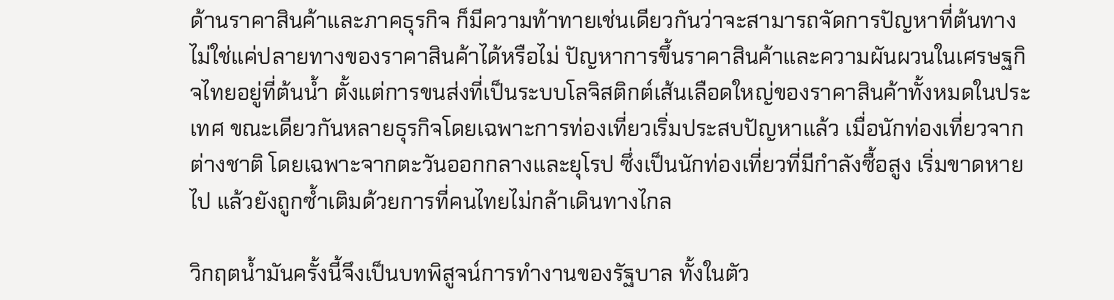ด้านราคาสินค้าและภาคธุรกิจ ก็มีความท้าทายเช่นเดียวกันว่าจะสามารถจัดการปัญหาที่ต้นทาง ไม่ใช่แค่ปลายทางของราคาสินค้าได้หรือไม่ ปัญหาการขึ้นราคาสินค้าและความผันผวนในเศรษฐกิจไทยอยู่ที่ต้นน้ำ ตั้งแต่การขนส่งที่เป็นระบบโลจิสติกต์เส้นเลือดใหญ่ของราคาสินค้าทั้งหมดในประเทศ ขณะเดียวกันหลายธุรกิจโดยเฉพาะการท่องเที่ยวเริ่มประสบปัญหาแล้ว เมื่อนักท่องเที่ยวจากต่างชาติ โดยเฉพาะจากตะวันออกกลางและยุโรป ซึ่งเป็นนักท่องเที่ยวที่มีกำลังซื้อสูง เริ่มขาดหายไป แล้วยังถูกซ้ำเติมด้วยการที่คนไทยไม่กล้าเดินทางไกล

วิกฤตน้ำมันครั้งนี้จึงเป็นบทพิสูจน์การทำงานของรัฐบาล ทั้งในตัว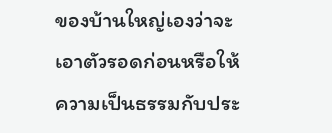ของบ้านใหญ่เองว่าจะเอาตัวรอดก่อนหรือให้ความเป็นธรรมกับประ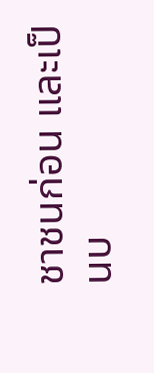ชาชนก่อน และเป็นบ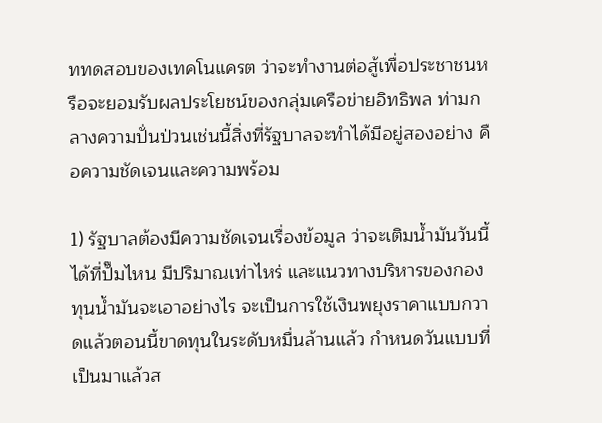ททดสอบของเทคโนแครต ว่าจะทำงานต่อสู้เพื่อประชาชนหรือจะยอมรับผลประโยชน์ของกลุ่มเครือข่ายอิทธิพล ท่ามกลางความปั่นป่วนเช่นนี้สิ่งที่รัฐบาลจะทำได้มีอยู่สองอย่าง คือความชัดเจนและความพร้อม

1) รัฐบาลต้องมีความชัดเจนเรื่องข้อมูล ว่าจะเติมน้ำมันวันนี้ได้ที่ปั๊มไหน มีปริมาณเท่าไหร่ และแนวทางบริหารของกองทุนน้ำมันจะเอาอย่างไร จะเป็นการใช้เงินพยุงราคาแบบกวาดแล้วตอนนี้ขาดทุนในระดับหมื่นล้านแล้ว กำหนดวันแบบที่เป็นมาแล้วส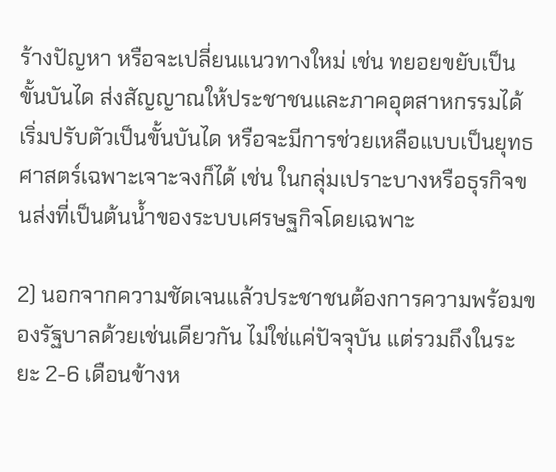ร้างปัญหา หรือจะเปลี่ยนแนวทางใหม่ เช่น ทยอยขยับเป็นขั้นบันได ส่งสัญญาณให้ประชาชนและภาคอุตสาหกรรมได้เริ่มปรับตัวเป็นขั้นบันได หรือจะมีการช่วยเหลือแบบเป็นยุทธศาสตร์เฉพาะเจาะจงก็ได้ เช่น ในกลุ่มเปราะบางหรือธุรกิจขนส่งที่เป็นต้นน้ำของระบบเศรษฐกิจโดยเฉพาะ

2) นอกจากความชัดเจนแล้วประชาชนต้องการความพร้อมของรัฐบาลด้วยเช่นเดียวกัน ไม่ใช่แค่ปัจจุบัน แต่รวมถึงในระยะ 2-6 เดือนข้างห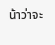น้าว่าจะ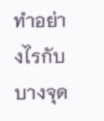ทำอย่างไรกับบางจุด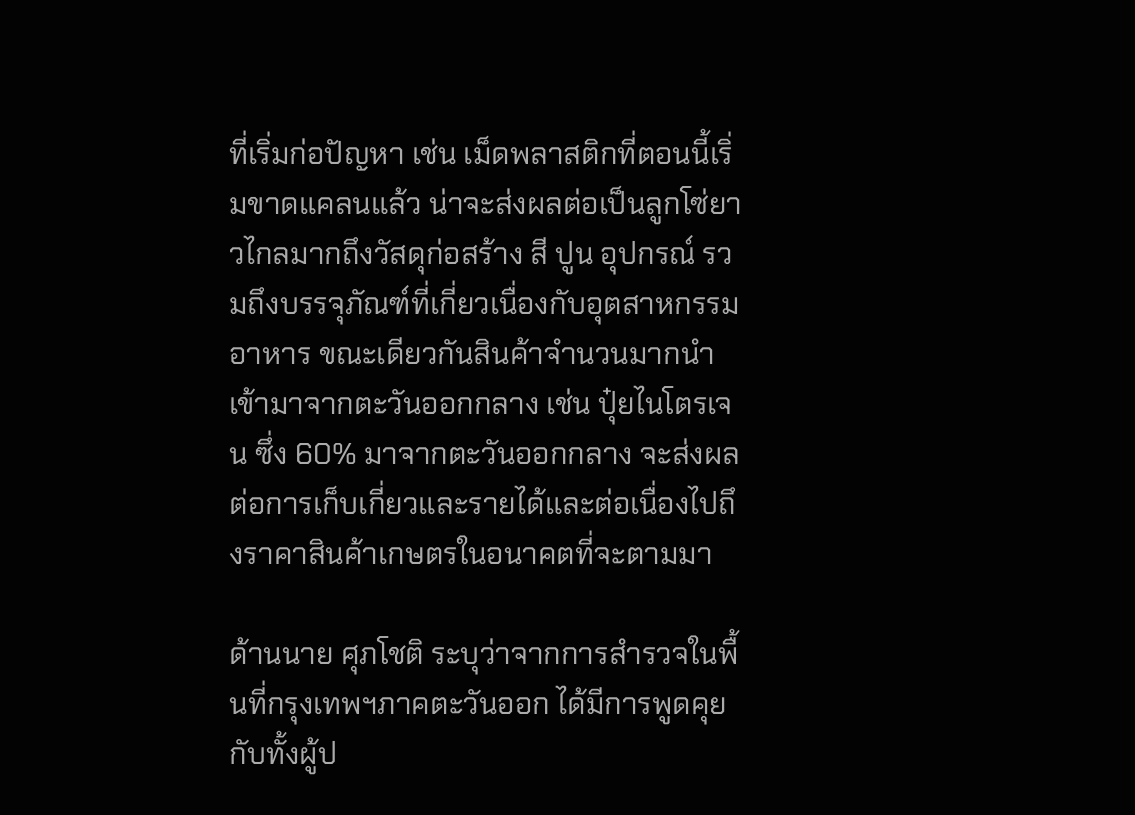ที่เริ่มก่อปัญหา เช่น เม็ดพลาสติกที่ตอนนี้เริ่มขาดแคลนแล้ว น่าจะส่งผลต่อเป็นลูกโซ่ยาวไกลมากถึงวัสดุก่อสร้าง สี ปูน อุปกรณ์ รวมถึงบรรจุภัณฑ์ที่เกี่ยวเนื่องกับอุตสาหกรรมอาหาร ขณะเดียวกันสินค้าจำนวนมากนำเข้ามาจากตะวันออกกลาง เช่น ปุ๋ยไนโตรเจน ซึ่ง 60% มาจากตะวันออกกลาง จะส่งผลต่อการเก็บเกี่ยวและรายได้และต่อเนื่องไปถึงราคาสินค้าเกษตรในอนาคตที่จะตามมา

ด้านนาย ศุภโชติ ระบุว่าจากการสำรวจในพื้นที่กรุงเทพฯภาคตะวันออก ได้มีการพูดคุยกับทั้งผู้ป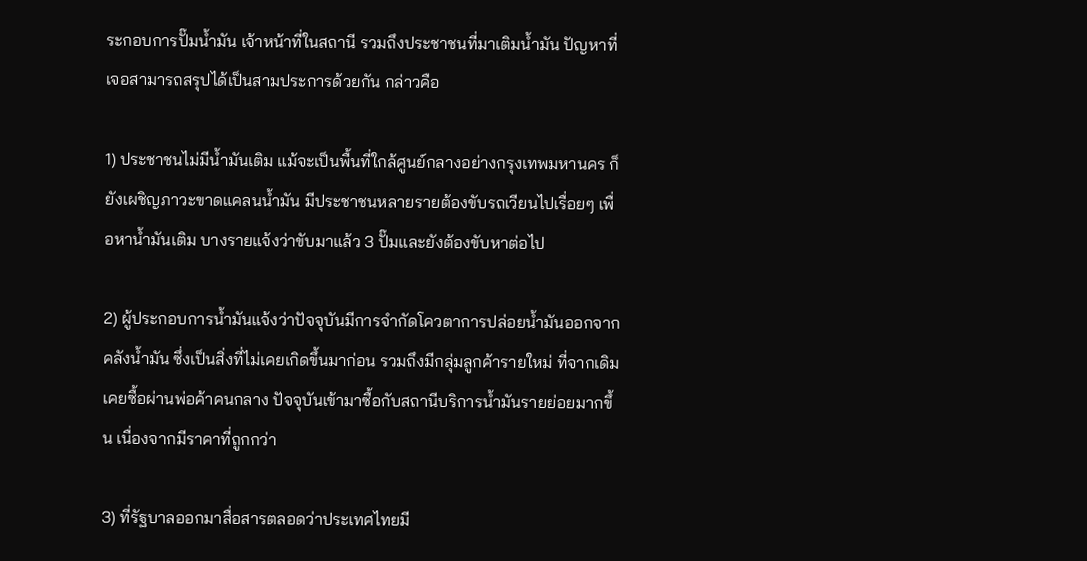ระกอบการปั๊มน้ำมัน เจ้าหน้าที่ในสถานี รวมถึงประชาชนที่มาเติมน้ำมัน ปัญหาที่เจอสามารถสรุปได้เป็นสามประการด้วยกัน กล่าวคือ

1) ประชาชนไม่มีน้ำมันเติม แม้จะเป็นพื้นที่ใกล้ศูนย์กลางอย่างกรุงเทพมหานคร ก็ยังเผชิญภาวะขาดแคลนน้ำมัน มีประชาชนหลายรายต้องขับรถเวียนไปเรื่อยๆ เพื่อหาน้ำมันเติม บางรายแจ้งว่าขับมาแล้ว 3 ปั๊มและยังต้องขับหาต่อไป

2) ผู้ประกอบการน้ำมันแจ้งว่าปัจจุบันมีการจำกัดโควตาการปล่อยน้ำมันออกจากคลังน้ำมัน ซึ่งเป็นสิ่งที่ไม่เคยเกิดขึ้นมาก่อน รวมถึงมีกลุ่มลูกค้ารายใหม่ ที่จากเดิมเคยซื้อผ่านพ่อค้าคนกลาง ปัจจุบันเข้ามาซื้อกับสถานีบริการน้ำมันรายย่อยมากขึ้น เนื่องจากมีราคาที่ถูกกว่า

3) ที่รัฐบาลออกมาสื่อสารตลอดว่าประเทศไทยมี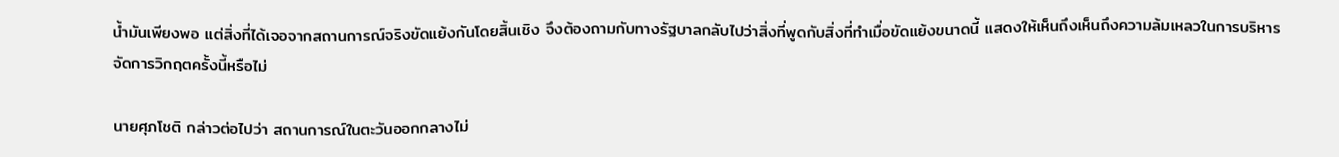น้ำมันเพียงพอ แต่สิ่งที่ได้เจอจากสถานการณ์จริงขัดแย้งกันโดยสิ้นเชิง จึงต้องถามกับทางรัฐบาลกลับไปว่าสิ่งที่พูดกับสิ่งที่ทำเมื่อขัดแย้งขนาดนี้ แสดงให้เห็นถึงเห็นถึงความล้มเหลวในการบริหารจัดการวิกฤตครั้งนี้หรือไม่

นายศุภโชติ กล่าวต่อไปว่า สถานการณ์ในตะวันออกกลางไม่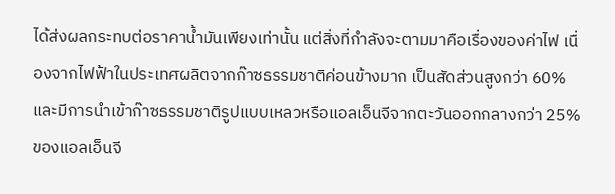ได้ส่งผลกระทบต่อราคาน้ำมันเพียงเท่านั้น แต่สิ่งที่กำลังจะตามมาคือเรื่องของค่าไฟ เนื่องจากไฟฟ้าในประเทศผลิตจากก๊าซธรรมชาติค่อนข้างมาก เป็นสัดส่วนสูงกว่า 60% และมีการนำเข้าก๊าซธรรมชาติรูปแบบเหลวหรือแอลเอ็นจีจากตะวันออกกลางกว่า 25% ของแอลเอ็นจี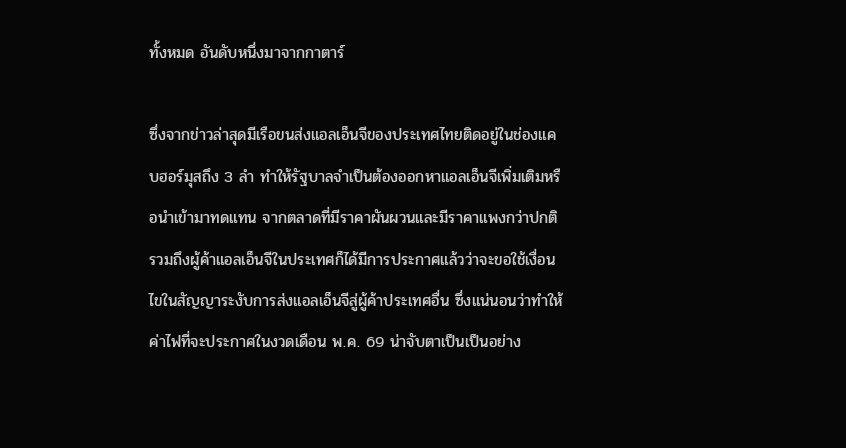ทั้งหมด อันดับหนึ่งมาจากกาตาร์

ซึ่งจากข่าวล่าสุดมีเรือขนส่งแอลเอ็นจีของประเทศไทยติดอยู่ในช่องแคบฮอร์มุสถึง 3 ลำ ทำให้รัฐบาลจำเป็นต้องออกหาแอลเอ็นจีเพิ่มเติมหรือนำเข้ามาทดแทน จากตลาดที่มีราคาผันผวนและมีราคาแพงกว่าปกติ รวมถึงผู้ค้าแอลเอ็นจีในประเทศก็ได้มีการประกาศแล้วว่าจะขอใช้เงื่อนไขในสัญญาระงับการส่งแอลเอ็นจีสู่ผู้ค้าประเทศอื่น ซึ่งแน่นอนว่าทำให้ค่าไฟที่จะประกาศในงวดเดือน พ.ค. 69 น่าจับตาเป็นเป็นอย่าง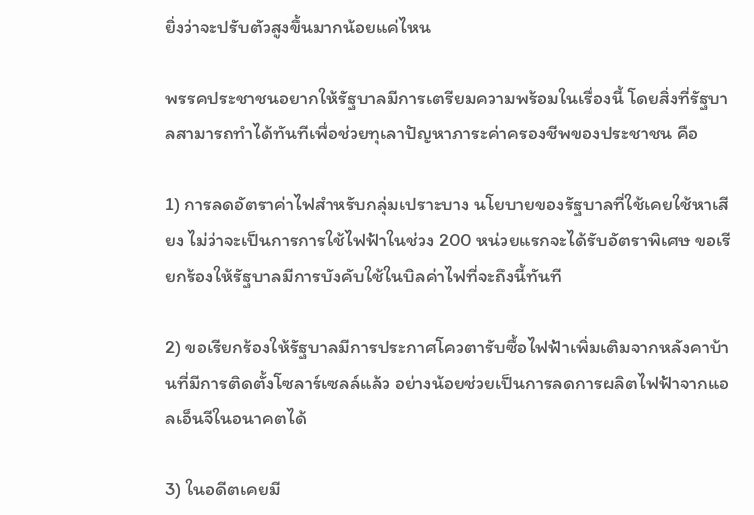ยิ่งว่าจะปรับตัวสูงขึ้นมากน้อยแค่ไหน

พรรคประชาชนอยากให้รัฐบาลมีการเตรียมความพร้อมในเรื่องนี้ โดยสิ่งที่รัฐบาลสามารถทำได้ทันทีเพื่อช่วยทุเลาปัญหาภาระค่าครองชีพของประชาชน คือ

1) การลดอัตราค่าไฟสำหรับกลุ่มเปราะบาง นโยบายของรัฐบาลที่ใช้เคยใช้หาเสียง ไม่ว่าจะเป็นการการใช้ไฟฟ้าในช่วง 200 หน่วยแรกจะได้รับอัตราพิเศษ ขอเรียกร้องให้รัฐบาลมีการบังคับใช้ในบิลค่าไฟที่จะถึงนี้ทันที

2) ขอเรียกร้องให้รัฐบาลมีการประกาศโควตารับซื้อไฟฟ้าเพิ่มเติมจากหลังคาบ้านที่มีการติดตั้งโซลาร์เซลล์แล้ว อย่างน้อยช่วยเป็นการลดการผลิตไฟฟ้าจากแอลเอ็นจีในอนาคตได้

3) ในอดีตเคยมี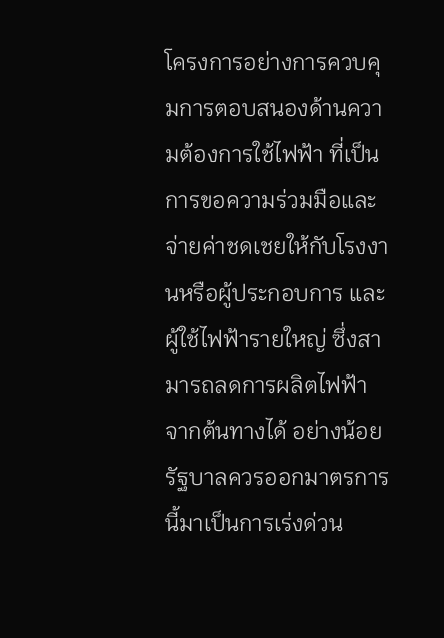โครงการอย่างการควบคุมการตอบสนองด้านความต้องการใช้ไฟฟ้า ที่เป็นการขอความร่วมมือและจ่ายค่าชดเชยให้กับโรงงานหรือผู้ประกอบการ และผู้ใช้ไฟฟ้ารายใหญ่ ซึ่งสามารถลดการผลิตไฟฟ้าจากต้นทางได้ อย่างน้อยรัฐบาลควรออกมาตรการนี้มาเป็นการเร่งด่วน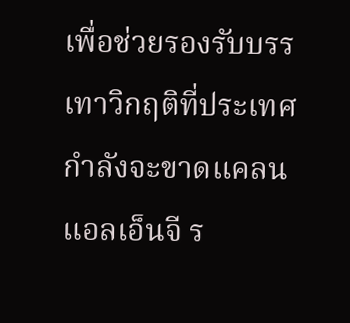เพื่อช่วยรองรับบรรเทาวิกฤติที่ประเทศกำลังจะขาดแคลนแอลเอ็นจี ร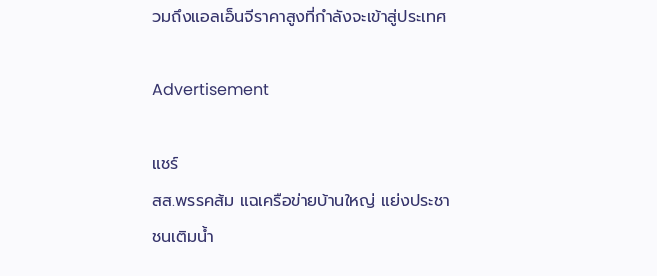วมถึงแอลเอ็นจีราคาสูงที่กำลังจะเข้าสู่ประเทศ

Advertisement

แชร์
สส.พรรคส้ม แฉเครือข่ายบ้านใหญ่ แย่งประชาชนเติมน้ำ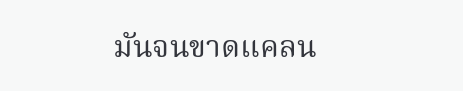มันจนขาดแคลน